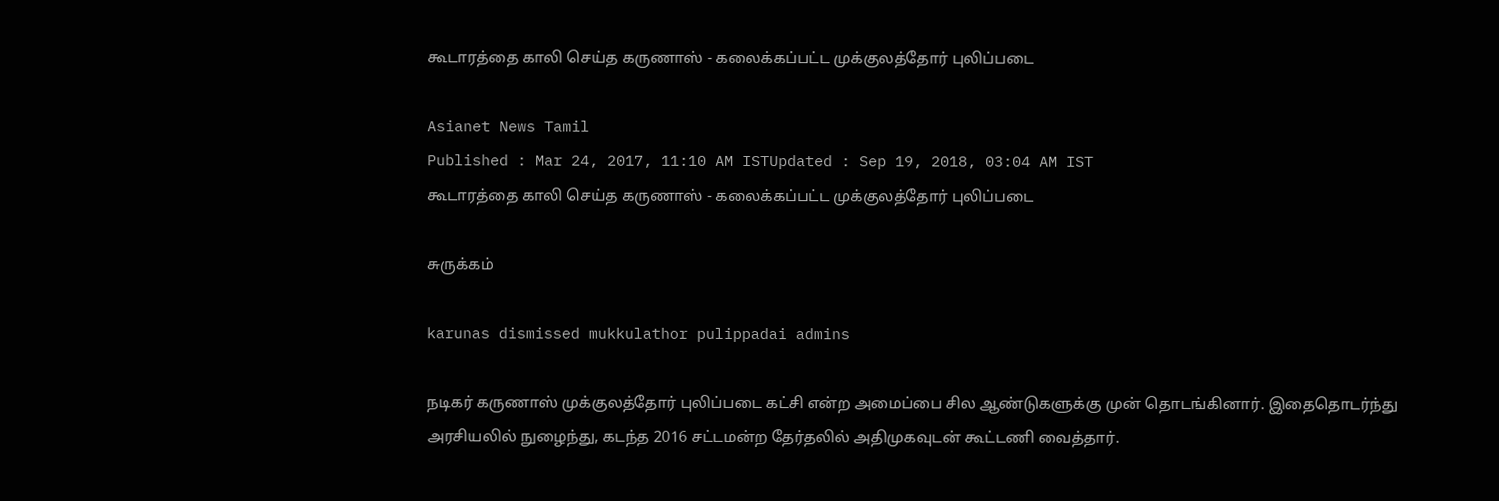கூடாரத்தை காலி செய்த கருணாஸ் - கலைக்கப்பட்ட முக்குலத்தோர் புலிப்படை

Asianet News Tamil
Published : Mar 24, 2017, 11:10 AM ISTUpdated : Sep 19, 2018, 03:04 AM IST
கூடாரத்தை காலி செய்த கருணாஸ் - கலைக்கப்பட்ட முக்குலத்தோர் புலிப்படை

சுருக்கம்

karunas dismissed mukkulathor pulippadai admins

நடிகர் கருணாஸ் முக்குலத்தோர் புலிப்படை கட்சி என்ற அமைப்பை சில ஆண்டுகளுக்கு முன் தொடங்கினார். இதைதொடர்ந்து அரசியலில் நுழைந்து, கடந்த 2016 சட்டமன்ற தேர்தலில் அதிமுகவுடன் கூட்டணி வைத்தார்.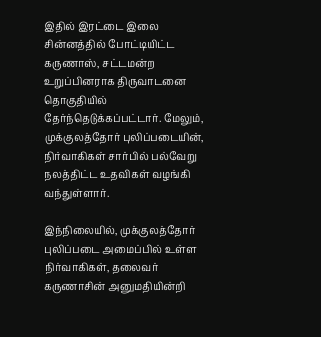இதில் இரட்டை இலை சின்னத்தில் போட்டியிட்ட கருணாஸ், சட்டமன்ற உறுப்பினராக திருவாடனை தொகுதியில் தேர்ந்தெடுக்கப்பட்டார். மேலும், முக்குலத்தோர் புலிப்படையின், நிர்வாகிகள் சார்பில் பல்வேறு நலத்திட்ட உதவிகள் வழங்கி வந்துள்ளார்.

இந்நிலையில், முக்குலத்தோர் புலிப்படை அமைப்பில் உள்ள நிர்வாகிகள், தலைவர் கருணாசின் அனுமதியின்றி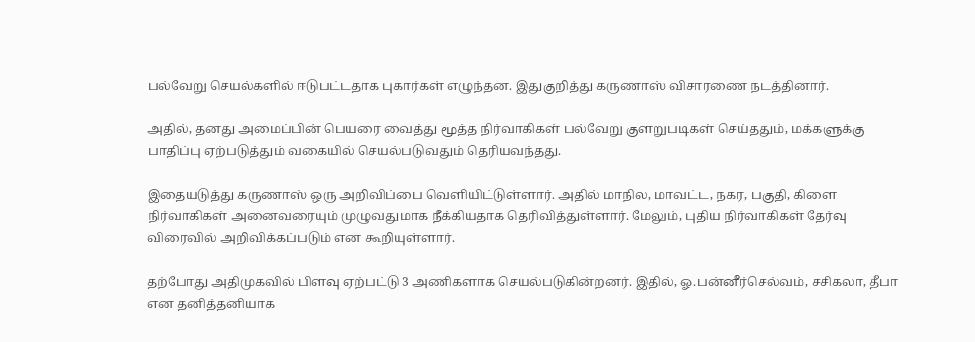பல்வேறு செயல்களில் ஈடுபட்டதாக புகார்கள் எழுந்தன. இதுகுறித்து கருணாஸ் விசாரணை நடத்தினார்.

அதில், தனது அமைப்பின் பெயரை வைத்து மூத்த நிர்வாகிகள் பல்வேறு குளறுபடிகள் செய்ததும், மக்களுக்கு பாதிப்பு ஏற்படுத்தும் வகையில் செயல்படுவதும் தெரியவந்தது.

இதையடுத்து கருணாஸ் ஒரு அறிவிப்பை வெளியிட்டுள்ளார். அதில் மாநில, மாவட்ட, நகர, பகுதி, கிளை நிர்வாகிகள் அனைவரையும் முழுவதுமாக நீக்கியதாக தெரிவித்துள்ளார். மேலும், புதிய நிர்வாகிகள் தேர்வு விரைவில் அறிவிக்கப்படும் என கூறியுள்ளார்.

தற்போது அதிமுகவில் பிளவு ஏற்பட்டு 3 அணிகளாக செயல்படுகின்றனர். இதில், ஓ.பன்னீர்செல்வம், சசிகலா, தீபா என தனித்தனியாக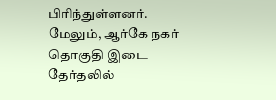பிரிந்துள்ளனர். மேலும், ஆர்கே நகர் தொகுதி இடை தேர்தலில்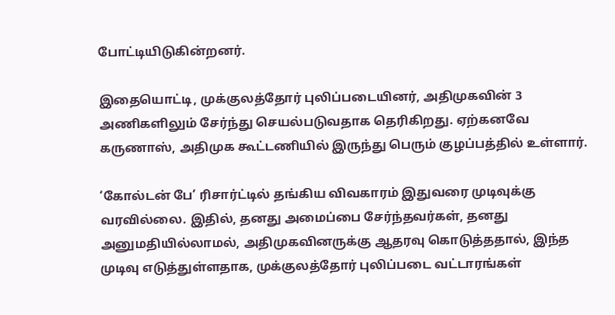போட்டியிடுகின்றனர்.

இதையொட்டி, முக்குலத்தோர் புலிப்படையினர், அதிமுகவின் 3 அணிகளிலும் சேர்ந்து செயல்படுவதாக தெரிகிறது. ஏற்கனவே கருணாஸ், அதிமுக கூட்டணியில் இருந்து பெரும் குழப்பத்தில் உள்ளார்.

‘கோல்டன் பே’ ரிசார்ட்டில் தங்கிய விவகாரம் இதுவரை முடிவுக்கு வரவில்லை. இதில், தனது அமைப்பை சேர்ந்தவர்கள், தனது அனுமதியில்லாமல், அதிமுகவினருக்கு ஆதரவு கொடுத்ததால், இந்த முடிவு எடுத்துள்ளதாக, முக்குலத்தோர் புலிப்படை வட்டாரங்கள்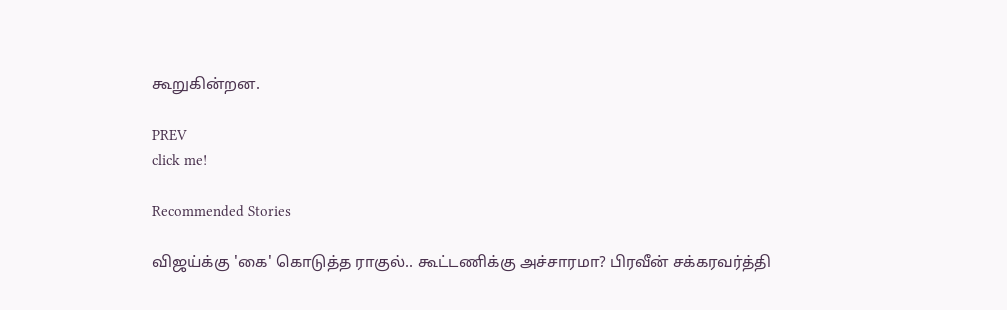கூறுகின்றன.

PREV
click me!

Recommended Stories

விஜய்க்கு 'கை' கொடுத்த ராகுல்.. கூட்டணிக்கு அச்சாரமா? பிரவீன் சக்கரவர்த்தி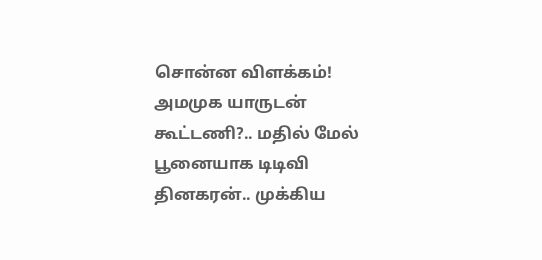சொன்ன விளக்கம்!
அமமுக யாருடன் கூட்டணி?.. மதில் மேல் பூனையாக டிடிவி தினகரன்.. முக்கிய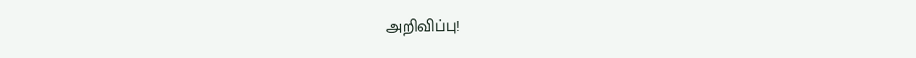அறிவிப்பு!